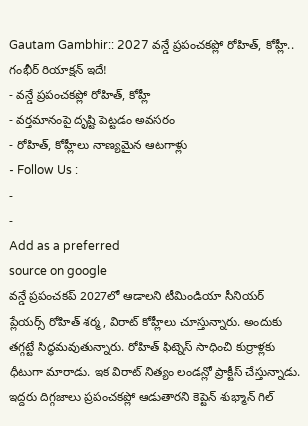Gautam Gambhir:: 2027 వన్డే ప్రపంచకప్లో రోహిత్, కోహ్లీ.. గంభీర్ రియాక్షన్ ఇదే!
- వన్డే ప్రపంచకప్లో రోహిత్, కోహ్లీ
- వర్తమానంపై దృష్టి పెట్టడం అవసరం
- రోహిత్, కోహ్లీలు నాణ్యమైన ఆటగాళ్లు
- Follow Us :
-
-
Add as a preferred
source on google
వన్డే ప్రపంచకప్ 2027లో ఆడాలని టీమిండియా సీనియర్ ప్లేయర్స్ రోహిత్ శర్మ, విరాట్ కోహ్లీలు చూస్తున్నారు. అందుకు తగ్గట్టే సిద్ధమవుతున్నారు. రోహిత్ ఫిట్నెస్ సాధించి కుర్రాళ్లకు ధీటుగా మారాడు. ఇక విరాట్ నిత్యం లండన్లో ప్రాక్టీస్ చేస్తున్నాడు. ఇద్దరు దిగ్గజాలు ప్రపంచకప్లో ఆడుతారని కెప్టెన్ శుభ్మాన్ గిల్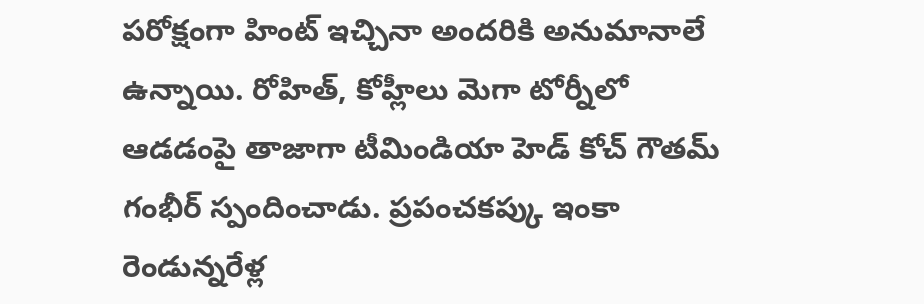పరోక్షంగా హింట్ ఇచ్చినా అందరికి అనుమానాలే ఉన్నాయి. రోహిత్, కోహ్లీలు మెగా టోర్నీలో ఆడడంపై తాజాగా టీమిండియా హెడ్ కోచ్ గౌతమ్ గంభీర్ స్పందించాడు. ప్రపంచకప్కు ఇంకా రెండున్నరేళ్ల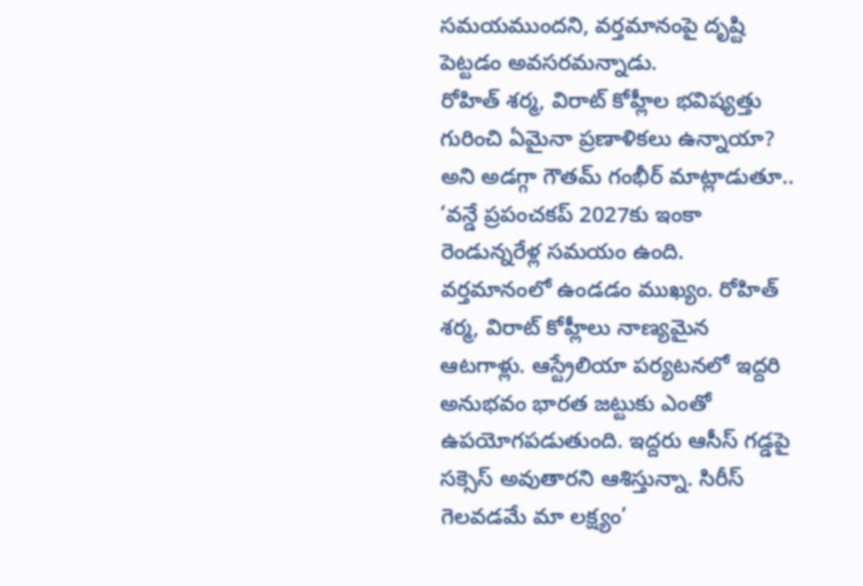సమయముందని, వర్తమానంపై దృష్టి పెట్టడం అవసరమన్నాడు.
రోహిత్ శర్మ, విరాట్ కోహ్లీల భవిష్యత్తు గురించి ఏమైనా ప్రణాళికలు ఉన్నాయా? అని అడగ్గా గౌతమ్ గంభీర్ మాట్లాడుతూ.. ‘వన్డే ప్రపంచకప్ 2027కు ఇంకా రెండున్నరేళ్ల సమయం ఉంది. వర్తమానంలో ఉండడం ముఖ్యం. రోహిత్ శర్మ, విరాట్ కోహ్లీలు నాణ్యమైన ఆటగాళ్లు. ఆస్ట్రేలియా పర్యటనలో ఇద్దరి అనుభవం భారత జట్టుకు ఎంతో ఉపయోగపడుతుంది. ఇద్దరు ఆసీస్ గడ్డపై సక్సెస్ అవుతారని ఆశిస్తున్నా. సిరీస్ గెలవడమే మా లక్ష్యం’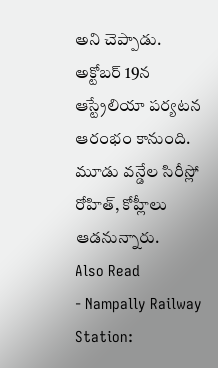అని చెప్పాడు. అక్టోబర్ 19న ఆస్ట్రేలియా పర్యటన ఆరంభం కానుంది. మూడు వన్డేల సిరీస్లో రోహిత్, కోహ్లీలు ఆడనున్నారు.
Also Read
- Nampally Railway Station: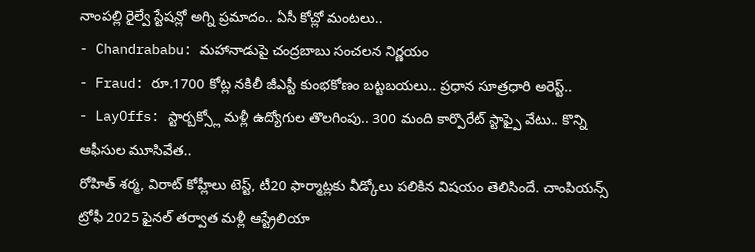నాంపల్లి రైల్వే స్టేషన్లో అగ్ని ప్రమాదం.. ఏసీ కోచ్లో మంటలు..
- Chandrababu: మహానాడుపై చంద్రబాబు సంచలన నిర్ణయం
- Fraud: రూ.1700 కోట్ల నకిలీ జీఎస్టీ కుంభకోణం బట్టబయలు.. ప్రధాన సూత్రధారి అరెస్ట్..
- LayOffs: స్టార్బక్స్లో మళ్లీ ఉద్యోగుల తొలగింపు.. 300 మంది కార్పొరేట్ స్టాఫ్పై వేటు.. కొన్ని ఆఫీసుల మూసివేత..
రోహిత్ శర్మ, విరాట్ కోహ్లీలు టెస్ట్, టీ20 ఫార్మాట్లకు వీడ్కోలు పలికిన విషయం తెలిసిందే. చాంపియన్స్ ట్రోఫీ 2025 ఫైనల్ తర్వాత మళ్లీ ఆస్ట్రేలియా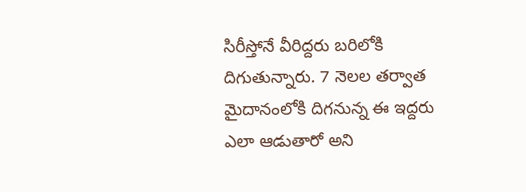సిరీస్తోనే వీరిద్దరు బరిలోకి దిగుతున్నారు. 7 నెలల తర్వాత మైదానంలోకి దిగనున్న ఈ ఇద్దరు ఎలా ఆడుతారో అని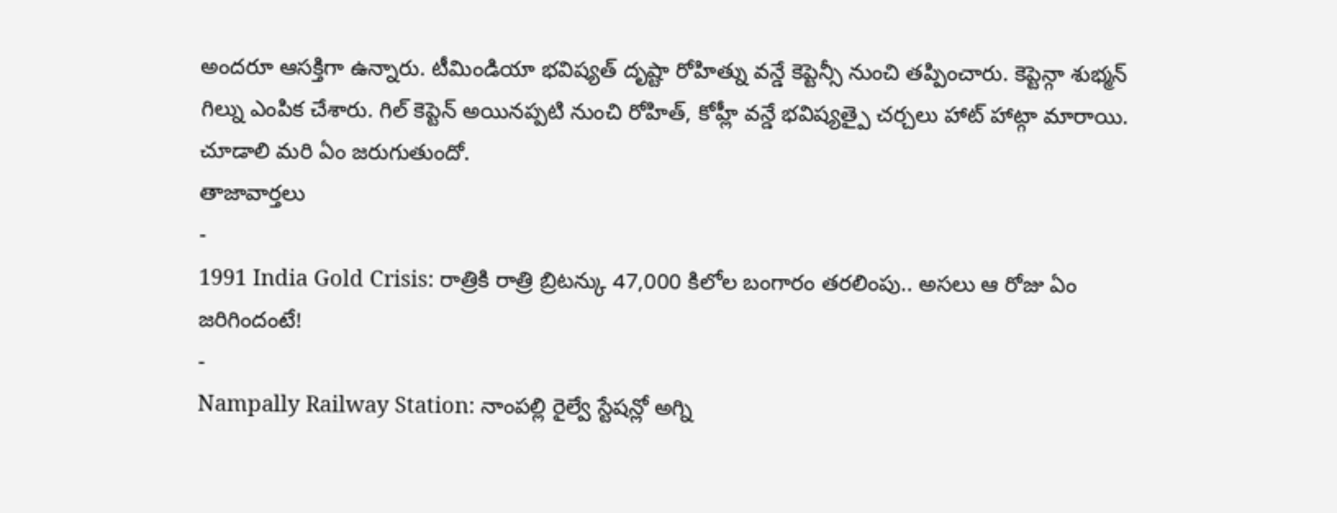అందరూ ఆసక్తిగా ఉన్నారు. టీమిండియా భవిష్యత్ దృష్టా రోహిత్ను వన్డే కెప్టెన్సీ నుంచి తప్పించారు. కెప్టెన్గా శుభ్మన్ గిల్ను ఎంపిక చేశారు. గిల్ కెప్టెన్ అయినప్పటి నుంచి రోహిత్, కోహ్లీ వన్డే భవిష్యత్పై చర్చలు హాట్ హాట్గా మారాయి. చూడాలి మరి ఏం జరుగుతుందో.
తాజావార్తలు
-
1991 India Gold Crisis: రాత్రికి రాత్రి బ్రిటన్కు 47,000 కిలోల బంగారం తరలింపు.. అసలు ఆ రోజు ఏం జరిగిందంటే!
-
Nampally Railway Station: నాంపల్లి రైల్వే స్టేషన్లో అగ్ని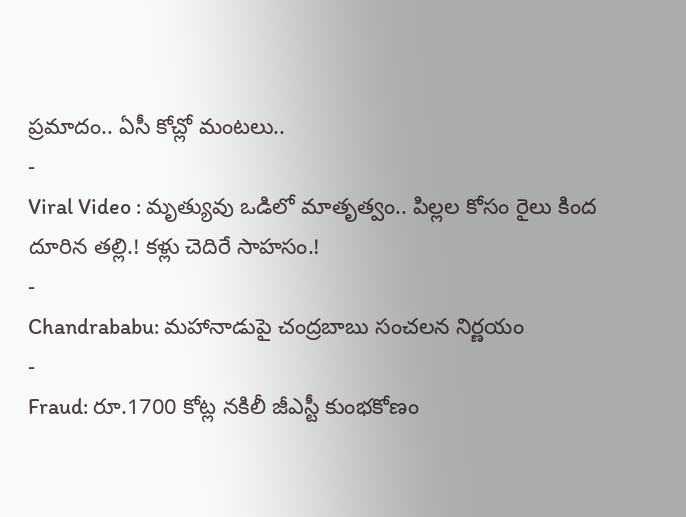ప్రమాదం.. ఏసీ కోచ్లో మంటలు..
-
Viral Video : మృత్యువు ఒడిలో మాతృత్వం.. పిల్లల కోసం రైలు కింద దూరిన తల్లి.! కళ్లు చెదిరే సాహసం.!
-
Chandrababu: మహానాడుపై చంద్రబాబు సంచలన నిర్ణయం
-
Fraud: రూ.1700 కోట్ల నకిలీ జీఎస్టీ కుంభకోణం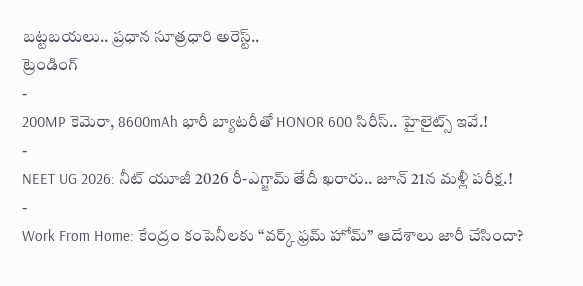బట్టబయలు.. ప్రధాన సూత్రధారి అరెస్ట్..
ట్రెండింగ్
-
200MP కెమెరా, 8600mAh భారీ బ్యాటరీతో HONOR 600 సిరీస్.. హైలైట్స్ ఇవే.!
-
NEET UG 2026: నీట్ యూజీ 2026 రీ-ఎగ్జామ్ తేదీ ఖరారు.. జూన్ 21న మళ్లీ పరీక్ష.!
-
Work From Home: కేంద్రం కంపెనీలకు “వర్క్ ఫ్రమ్ హోమ్” ఆదేశాలు జారీ చేసిందా?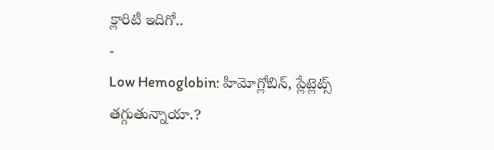క్లారిటీ ఇదిగో..
-
Low Hemoglobin: హిమోగ్లోబిన్, ప్లేట్లెట్స్ తగ్గుతున్నాయా.?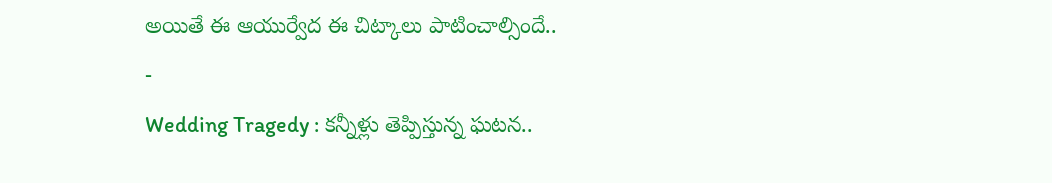అయితే ఈ ఆయుర్వేద ఈ చిట్కాలు పాటించాల్సిందే..
-
Wedding Tragedy : కన్నీళ్లు తెప్పిస్తున్న ఘటన..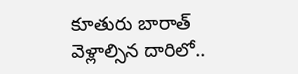కూతురు బారాత్ వెళ్లాల్సిన దారిలో..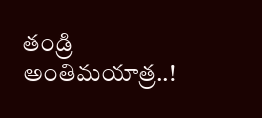తండ్రి అంతిమయాత్ర..!